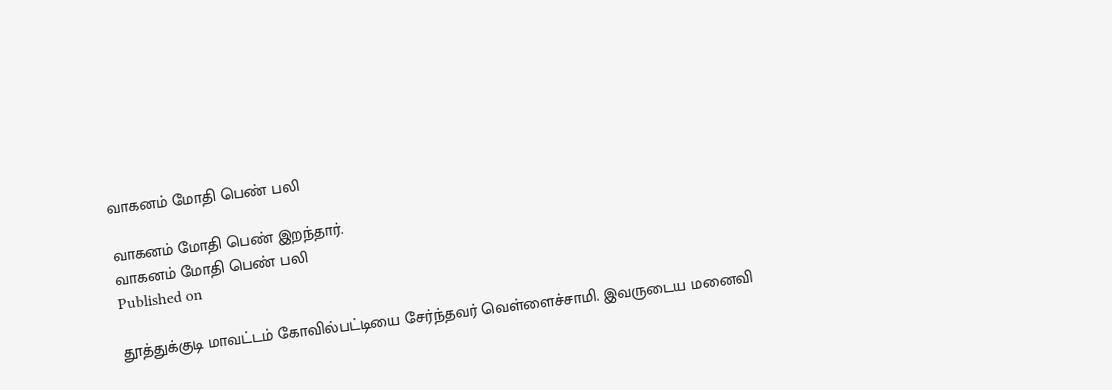வாகனம் மோதி பெண் பலி

வாகனம் மோதி பெண் இறந்தார்.
வாகனம் மோதி பெண் பலி
Published on

தூத்துக்குடி மாவட்டம் கோவில்பட்டியை சேர்ந்தவர் வெள்ளைச்சாமி. இவருடைய மனைவி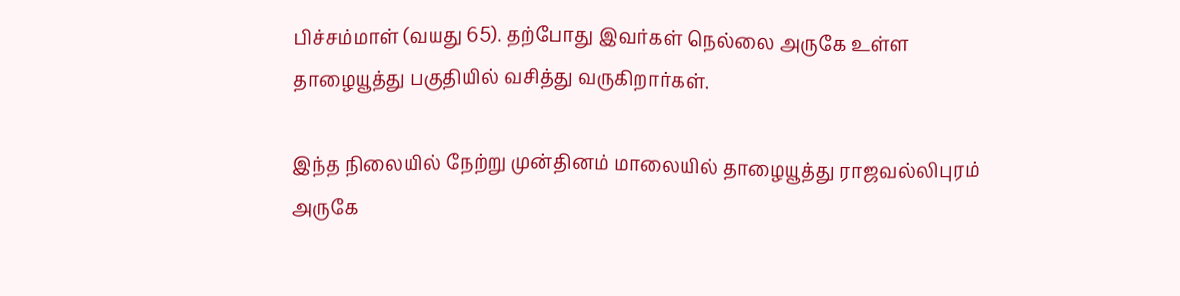பிச்சம்மாள் (வயது 65). தற்போது இவர்கள் நெல்லை அருகே உள்ள தாழையூத்து பகுதியில் வசித்து வருகிறார்கள்.

இந்த நிலையில் நேற்று முன்தினம் மாலையில் தாழையூத்து ராஜவல்லிபுரம் அருகே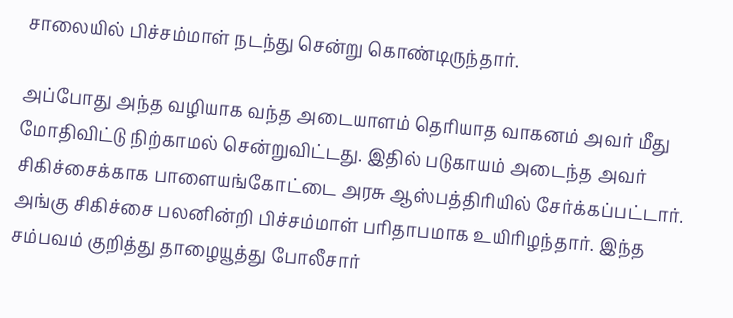சாலையில் பிச்சம்மாள் நடந்து சென்று கொண்டிருந்தார்.

அப்போது அந்த வழியாக வந்த அடையாளம் தெரியாத வாகனம் அவர் மீது மோதிவிட்டு நிற்காமல் சென்றுவிட்டது. இதில் படுகாயம் அடைந்த அவர் சிகிச்சைக்காக பாளையங்கோட்டை அரசு ஆஸ்பத்திரியில் சேர்க்கப்பட்டார். அங்கு சிகிச்சை பலனின்றி பிச்சம்மாள் பரிதாபமாக உயிரிழந்தார். இந்த சம்பவம் குறித்து தாழையூத்து போலீசார்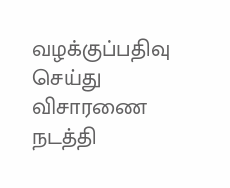வழக்குப்பதிவு செய்து விசாரணை நடத்தி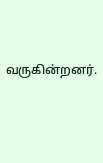வருகின்றனர்.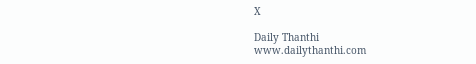X

Daily Thanthi
www.dailythanthi.com